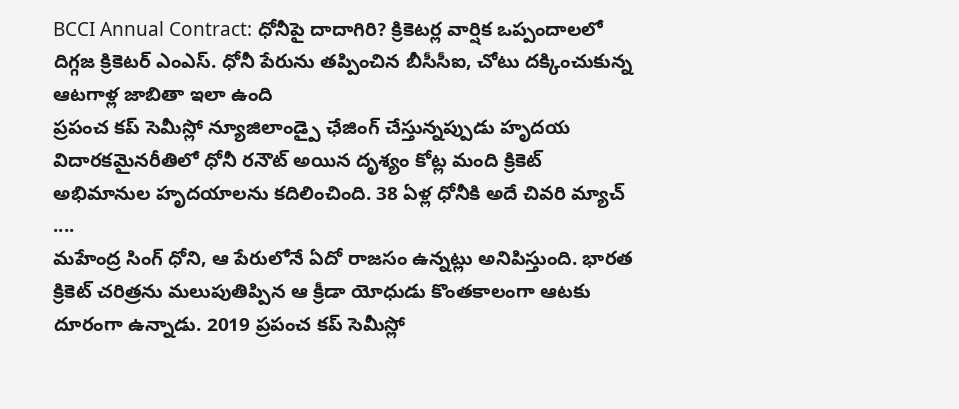BCCI Annual Contract: ధోనీపై దాదాగిరి? క్రికెటర్ల వార్షిక ఒప్పందాలలో దిగ్గజ క్రికెటర్ ఎంఎస్. ధోనీ పేరును తప్పించిన బీసీసీఐ, చోటు దక్కించుకున్న ఆటగాళ్ల జాబితా ఇలా ఉంది
ప్రపంచ కప్ సెమీస్లో న్యూజిలాండ్పై ఛేజింగ్ చేస్తున్నప్పుడు హృదయ విదారకమైనరీతిలో ధోనీ రనౌట్ అయిన దృశ్యం కోట్ల మంది క్రికెట్ అభిమానుల హృదయాలను కదిలించింది. 38 ఏళ్ల ధోనీకి అదే చివరి మ్యాచ్ ....
మహేంద్ర సింగ్ ధోని, ఆ పేరులోనే ఏదో రాజసం ఉన్నట్లు అనిపిస్తుంది. భారత క్రికెట్ చరిత్రను మలుపుతిప్పిన ఆ క్రీడా యోధుడు కొంతకాలంగా ఆటకు దూరంగా ఉన్నాడు. 2019 ప్రపంచ కప్ సెమీస్లో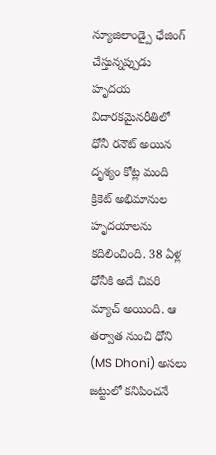న్యూజిలాండ్పై ఛేజింగ్ చేస్తున్నప్పుడు హృదయ విదారకమైనరీతిలో ధోనీ రనౌట్ అయిన దృశ్యం కోట్ల మంది క్రికెట్ అభిమానుల హృదయాలను కదిలించింది. 38 ఏళ్ల ధోనీకి అదే చివరి మ్యాచ్ అయింది. ఆ తర్వాత నుంచి ధోని (MS Dhoni) అసలు జట్టులో కనిపించనే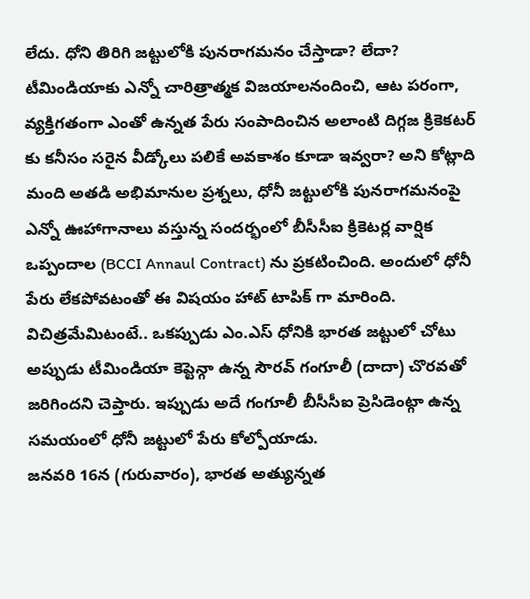లేదు. ధోని తిరిగి జట్టులోకి పునరాగమనం చేస్తాడా? లేదా? టీమిండియాకు ఎన్నో చారిత్రాత్మక విజయాలనందించి, ఆట పరంగా, వ్యక్తిగతంగా ఎంతో ఉన్నత పేరు సంపాదించిన అలాంటి దిగ్గజ క్రికెకటర్ కు కనీసం సరైన వీడ్కోలు పలికే అవకాశం కూడా ఇవ్వరా? అని కోట్లాది మంది అతడి అభిమానుల ప్రశ్నలు, ధోనీ జట్టులోకి పునరాగమనంపై ఎన్నో ఊహాగానాలు వస్తున్న సందర్భంలో బీసీసీఐ క్రికెటర్ల వార్షిక ఒప్పందాల (BCCI Annaul Contract) ను ప్రకటించింది. అందులో ధోనీ పేరు లేకపోవటంతో ఈ విషయం హాట్ టాపిక్ గా మారింది.
విచిత్రమేమిటంటే.. ఒకప్పుడు ఎం.ఎస్ ధోనికి భారత జట్టులో చోటు అప్పుడు టీమిండియా కెప్టెన్గా ఉన్న సౌరవ్ గంగూలీ (దాదా) చొరవతో జరిగిందని చెప్తారు. ఇప్పుడు అదే గంగూలీ బీసీసీఐ ప్రెసిడెంట్గా ఉన్న సమయంలో ధోనీ జట్టులో పేరు కోల్పోయాడు.
జనవరి 16న (గురువారం), భారత అత్యున్నత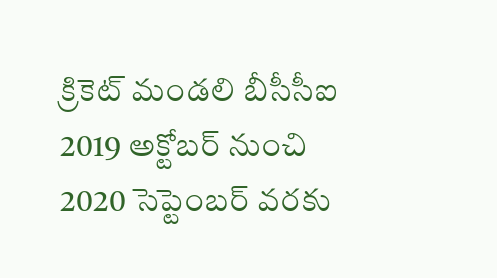క్రికెట్ మండలి బీసీసీఐ 2019 అక్టోబర్ నుంచి 2020 సెప్టెంబర్ వరకు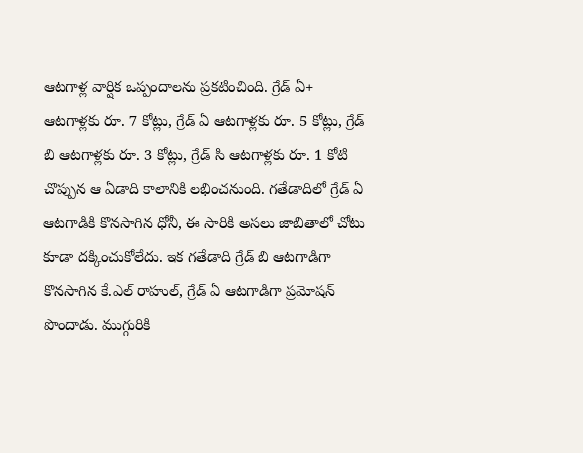ఆటగాళ్ల వార్షిక ఒప్పందాలను ప్రకటించింది. గ్రేడ్ ఏ+ ఆటగాళ్లకు రూ. 7 కోట్లు, గ్రేడ్ ఏ ఆటగాళ్లకు రూ. 5 కోట్లు, గ్రేడ్ బి ఆటగాళ్లకు రూ. 3 కోట్లు, గ్రేడ్ సి ఆటగాళ్లకు రూ. 1 కోటి చొప్పున ఆ ఏడాది కాలానికి లభించనుంది. గతేడాదిలో గ్రేడ్ ఏ ఆటగాడికి కొనసాగిన ధోనీ, ఈ సారికి అసలు జాబితాలో చోటు కూడా దక్కించుకోలేదు. ఇక గతేడాది గ్రేడ్ బి ఆటగాడిగా కొనసాగిన కే.ఎల్ రాహుల్, గ్రేడ్ ఏ ఆటగాడిగా ప్రమోషన్ పొందాడు. ముగ్గురికి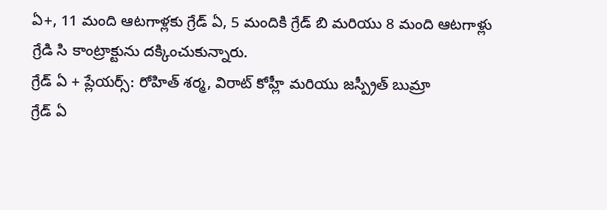ఏ+, 11 మంది ఆటగాళ్లకు గ్రేడ్ ఏ, 5 మందికి గ్రేడ్ బి మరియు 8 మంది ఆటగాళ్లు గ్రేడి సి కాంట్రాక్టును దక్కించుకున్నారు.
గ్రేడ్ ఏ + ప్లేయర్స్: రోహిత్ శర్మ, విరాట్ కోహ్లీ మరియు జస్ప్రీత్ బుమ్రా
గ్రేడ్ ఏ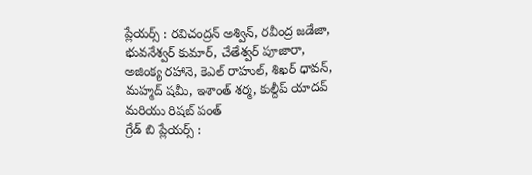ప్లేయర్స్ : రవిచంద్రన్ అశ్విన్, రవీంద్ర జడేజా, భువనేశ్వర్ కుమార్, చేతేశ్వర్ పూజారా, అజింక్య రహానె, కెఎల్ రాహుల్, శిఖర్ ధావన్, మహ్మద్ షమీ, ఇశాంత్ శర్మ, కుల్దీప్ యాదవ్ మరియు రిషబ్ పంత్
గ్రేడ్ బి ప్లేయర్స్ :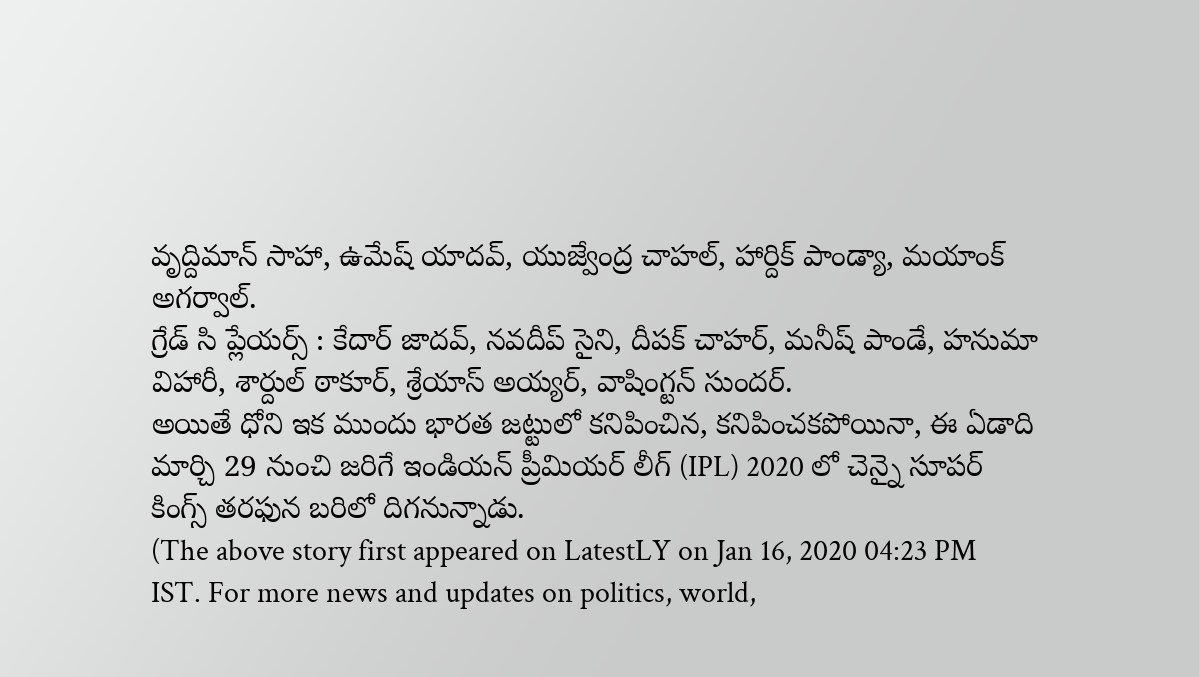వృద్దిమాన్ సాహా, ఉమేష్ యాదవ్, యుజ్వేంద్ర చాహల్, హార్దిక్ పాండ్యా, మయాంక్ అగర్వాల్.
గ్రేడ్ సి ప్లేయర్స్ : కేదార్ జాదవ్, నవదీప్ సైని, దీపక్ చాహర్, మనీష్ పాండే, హనుమా విహారీ, శార్దుల్ ఠాకూర్, శ్రేయాస్ అయ్యర్, వాషింగ్టన్ సుందర్.
అయితే ధోని ఇక ముందు భారత జట్టులో కనిపించిన, కనిపించకపోయినా, ఈ ఏడాది మార్చి 29 నుంచి జరిగే ఇండియన్ ప్రీమియర్ లీగ్ (IPL) 2020 లో చెన్నై సూపర్ కింగ్స్ తరఫున బరిలో దిగనున్నాడు.
(The above story first appeared on LatestLY on Jan 16, 2020 04:23 PM IST. For more news and updates on politics, world,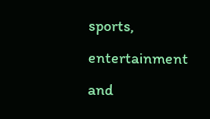sports, entertainment and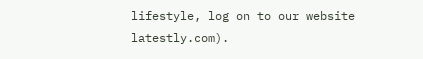lifestyle, log on to our website latestly.com).